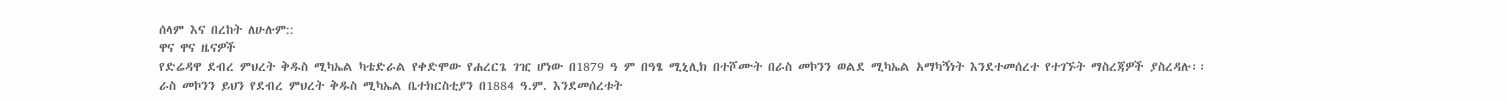ሰላም እና በረከት ለሁሉም::
ዋና ዋና ዜናዎች
የድሬዳዋ ደብረ ምህረት ቅዱስ ሚካኤል ካቴድራል የቀድሞው የሐረርጌ ገዢ ሆነው በ1879 ዓ ም በዓፄ ሚኒሊክ በተሾሙት በራስ መኮንን ወልደ ሚካኤል አማካኝነት እንደተመሰረተ የተገኙት ማስረጃዎች ያስረዳሉ፡፡ ራስ መኮንን ይህን የደብረ ምህረት ቅዱስ ሚካኤል ቤተክርስቲያን በ1884 ዓ.ም. እንደመሰረቱት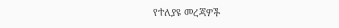የተለያዩ መረጃዎች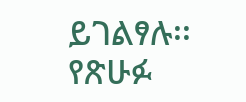ይገልፃሉ፡፡
የጽሁፉ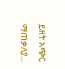ይዘት አጭር ማጠቃለያ...